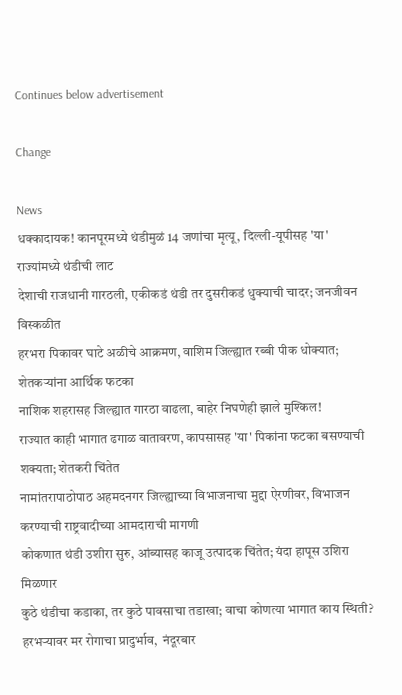Continues below advertisement

Change

News
धक्कादायक! कानपूरमध्ये थंडीमुळं 14 जणांचा मृत्यू, दिल्ली-यूपीसह 'या' राज्यांमध्ये थंडीची लाट
देशाची राजधानी गारठली, एकीकडं थंडी तर दुसरीकडं धुक्याची चादर; जनजीवन विस्कळीत
हरभरा पिकावर घाटे अळीचे आक्रमण, वाशिम जिल्ह्यात रब्बी पीक धोक्यात; शेतकऱ्यांना आर्थिक फटका
नाशिक शहरासह जिल्ह्यात गारठा वाढला, बाहेर निघणेही झाले मुश्किल!
राज्यात काही भागात ढगाळ वातावरण, कापसासह 'या' पिकांना फटका बसण्याची शक्यता; शेतकरी चिंतेत
नामांतरापाठोपाठ अहमदनगर जिल्ह्याच्या विभाजनाचा मुद्दा ऐरणीवर, विभाजन करण्याची राष्ट्रवादीच्या आमदाराची मागणी
कोकणात थंडी उशीरा सुरु, आंब्यासह काजू उत्पादक चिंतेत; यंदा हापूस उशिरा मिळणार
कुठे थंडीचा कडाका, तर कुठे पावसाचा तडाखा; वाचा कोणत्या भागात काय स्थिती?
हरभऱ्यावर मर रोगाचा प्रादुर्भाव,  नंदूरबार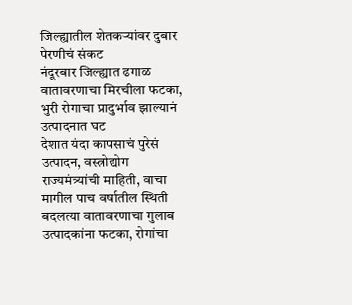जिल्ह्यातील शेतकऱ्यांवर दुबार पेरणीचं संकट
नंदूरबार जिल्ह्यात ढगाळ वातावरणाचा मिरचीला फटका, भुरी रोगाचा प्रादुर्भाव झाल्यानं उत्पादनात घट
देशात यंदा कापसाचं पुरेसं उत्पादन, वस्त्रोद्योग राज्यमंत्र्यांची माहिती, वाचा मागील पाच वर्षातील स्थिती
बदलत्या वातावरणाचा गुलाब उत्पादकांना फटका, रोगांचा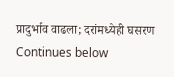प्रादुर्भाव वाढला; दरांमध्येही घसरण
Continues below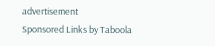advertisement
Sponsored Links by Taboola